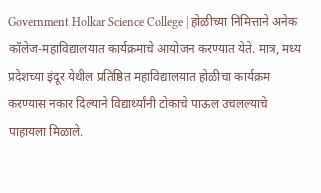Government Holkar Science College | होळीच्या निमित्ताने अनेक कॉलेज-महाविद्यालयात कार्यक्रमाचे आयोजन करण्यात येते. मात्र, मध्य प्रदेशच्या इंदूर येथील प्रतिष्ठित महाविद्यालयात होळीचा कार्यक्रम करण्यास नकार दिल्याने विद्यार्थ्यांनी टोकाचे पाऊल उचलल्याचे पाहायला मिळाले.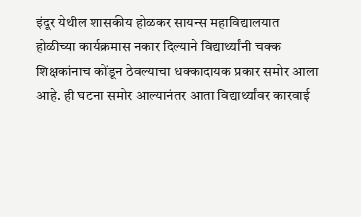इंदूर येथील शासकीय होळकर सायन्स महाविद्यालयात होळीच्या कार्यक्रमास नकार दिल्याने विद्यार्थ्यांनी चक्क शिक्षकांनाच कोंडून ठेवल्याचा धक्कादायक प्रकार समोर आला आहे. ही घटना समोर आल्यानंतर आता विद्यार्थ्यांवर कारवाई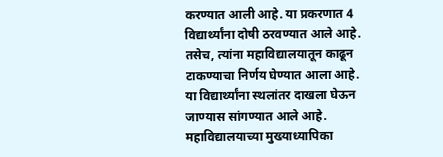करण्यात आली आहे. या प्रकरणात 4 विद्यार्थ्यांना दोषी ठरवण्यात आले आहे. तसेच, त्यांना महाविद्यालयातून काढून टाकण्याचा निर्णय घेण्यात आला आहे. या विद्यार्थ्यांना स्थलांतर दाखला घेऊन जाण्यास सांगण्यात आले आहे. महाविद्यालयाच्या मुख्याध्यापिका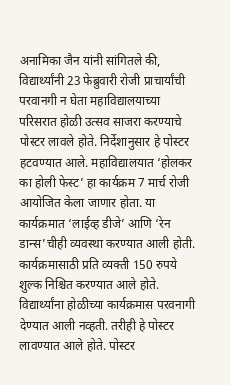अनामिका जैन यांनी सांगितले की, विद्यार्थ्यांनी 23 फेब्रुवारी रोजी प्राचार्यांची परवानगी न घेता महाविद्यालयाच्या परिसरात होळी उत्सव साजरा करण्याचे पोस्टर लावले होते. निर्देशानुसार हे पोस्टर हटवण्यात आले. महाविद्यालयात ‘होलकर का होली फेस्ट’ हा कार्यक्रम 7 मार्च रोजी आयोजित केला जाणार होता. या कार्यक्रमात ‘लाईव्ह डीजे’ आणि ‘रेन डान्स’चीही व्यवस्था करण्यात आली होती. कार्यक्रमासाठी प्रति व्यक्ती 150 रुपये शुल्क निश्चित करण्यात आले होते. विद्यार्थ्यांना होळीच्या कार्यक्रमास परवनागी देण्यात आली नव्हती. तरीही हे पोस्टर लावण्यात आले होते. पोस्टर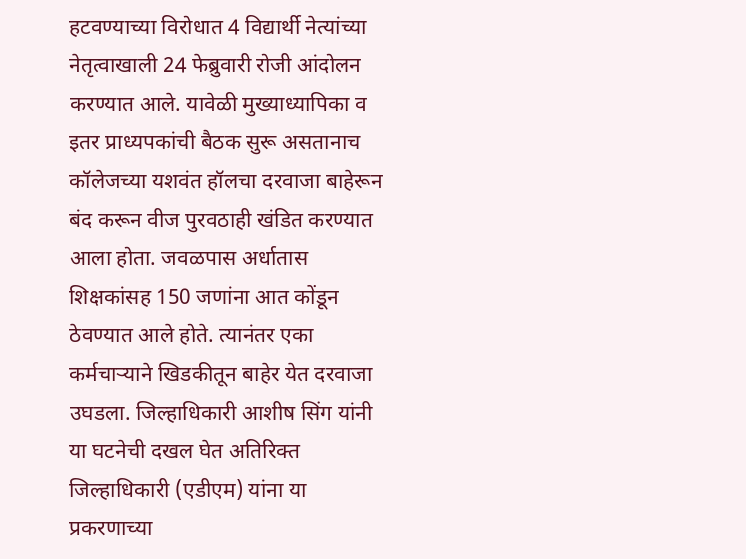हटवण्याच्या विरोधात 4 विद्यार्थी नेत्यांच्या नेतृत्वाखाली 24 फेब्रुवारी रोजी आंदोलन करण्यात आले. यावेळी मुख्याध्यापिका व इतर प्राध्यपकांची बैठक सुरू असतानाच कॉलेजच्या यशवंत हॉलचा दरवाजा बाहेरून बंद करून वीज पुरवठाही खंडित करण्यात आला होता. जवळपास अर्धातास शिक्षकांसह 150 जणांना आत कोंडून ठेवण्यात आले होते. त्यानंतर एका कर्मचाऱ्याने खिडकीतून बाहेर येत दरवाजा उघडला. जिल्हाधिकारी आशीष सिंग यांनी या घटनेची दखल घेत अतिरिक्त जिल्हाधिकारी (एडीएम) यांना या प्रकरणाच्या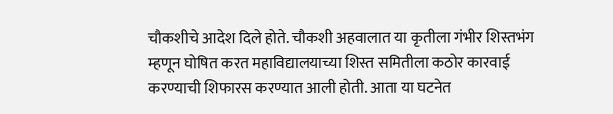चौकशीचे आदेश दिले होते. चौकशी अहवालात या कृतीला गंभीर शिस्तभंग म्हणून घोषित करत महाविद्यालयाच्या शिस्त समितीला कठोर कारवाई करण्याची शिफारस करण्यात आली होती. आता या घटनेत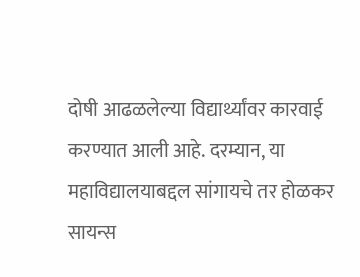दोषी आढळलेल्या विद्यार्थ्यांवर कारवाई करण्यात आली आहे. दरम्यान, या महाविद्यालयाबद्दल सांगायचे तर होळकर सायन्स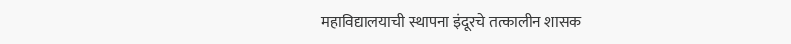महाविद्यालयाची स्थापना इंदूरचे तत्कालीन शासक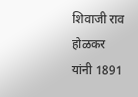शिवाजी राव होळकर यांनी 1891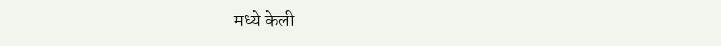मध्ये केली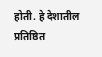होती. हे देशातील प्रतिष्ठित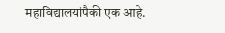महाविद्यालयांपैकी एक आहे.